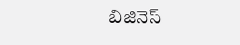బిజినెస్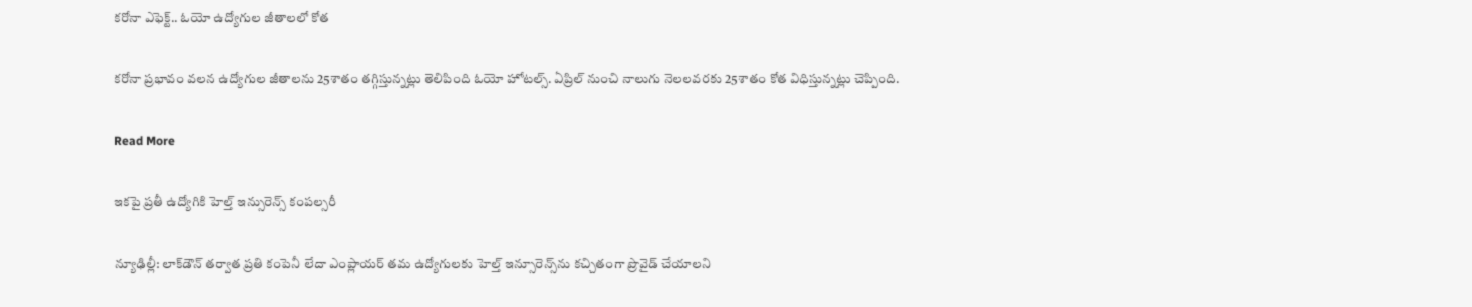కరోనా ఎఫెక్ట్.. ఓయో ఉద్యోగుల జీతాలలో కోత

కరోనా ప్రభావం వలన ఉద్యోగుల జీతాలను 25శాతం తగ్గిస్తున్నట్లు తెలిపింది ఓయో హోటల్స్. ఏప్రిల్ నుంచి నాలుగు నెలలవరకు 25శాతం కోత విధిస్తున్నట్లు చెప్పింది.

Read More

ఇకపై ప్రతీ ఉద్యోగికి హెల్త్ ఇన్సురెన్స్ కంపల్సరీ

న్యూఢిల్లీ: లాక్‌‌డౌన్‌‌ తర్వాత ప్రతి కంపెనీ లేదా ఎంప్లాయర్‌‌‌‌ తమ ఉద్యోగులకు హెల్త్‌‌ ఇన్సూరెన్స్‌‌ను కచ్చితంగా ప్రొవైడ్‌‌ చేయాలని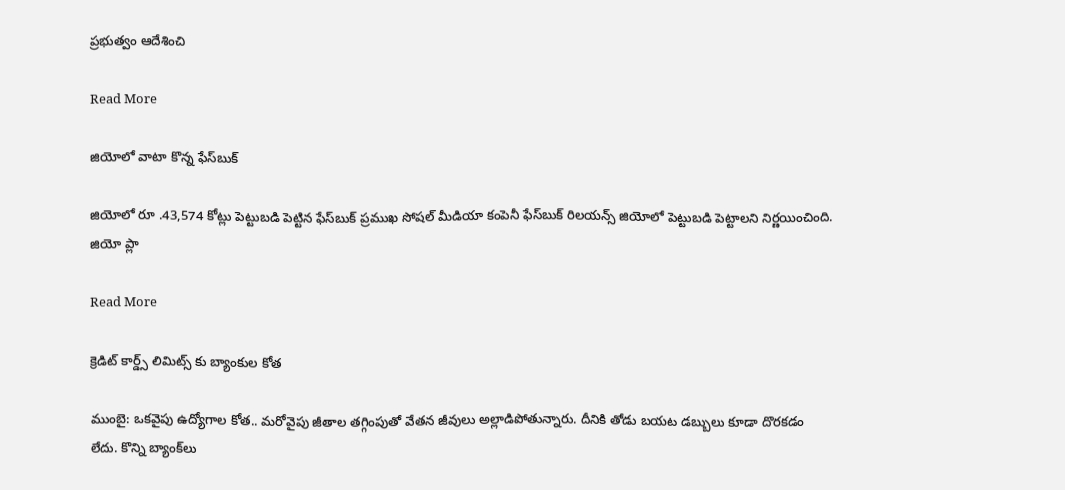ప్రభుత్వం ఆదేశించి

Read More

జియోలో వాటా కొన్న ఫేస్‌బుక్

జియోలో రూ .43,574 కోట్లు పెట్టుబడి పెట్టిన ఫేస్‌బుక్ ప్రముఖ సోషల్ మీడియా కంపెనీ ఫేస్‌బుక్ రిలయన్స్ జియోలో పెట్టుబడి పెట్టాలని నిర్ణయించింది. జియో ప్లా

Read More

క్రెడిట్ కార్డ్స్ లిమిట్స్ కు బ్యాంకుల కోత

ముంబై: ఒకవైపు ఉద్యోగాల కోత.. మరోవైపు జీతాల తగ్గింపుతో వేతన జీవులు అల్లాడిపోతున్నారు. దీనికి తోడు బయట డబ్బులు కూడా దొరకడం లేదు. కొన్ని బ్యాంక్‌‌‌‌లు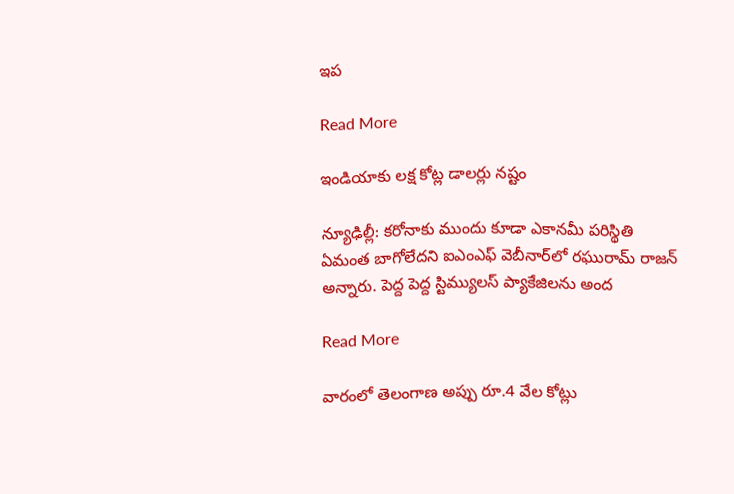ఇప

Read More

ఇండియాకు లక్ష కోట్ల డాలర్లు నష్టం

న్యూఢిల్లీ: కరోనాకు ముందు కూడా ఎకానమీ పరిస్థితి ఏమంత బాగోలేదని ఐఎంఎఫ్‌‌ వెబీనార్‌‌‌‌లో రఘురామ్ రాజన్ అన్నారు. పెద్ద పెద్ద స్టిమ్యులస్‌ ప్యాకేజిలను అంద

Read More

వారంలో తెలంగాణ అప్పు రూ.4 వేల కోట్లు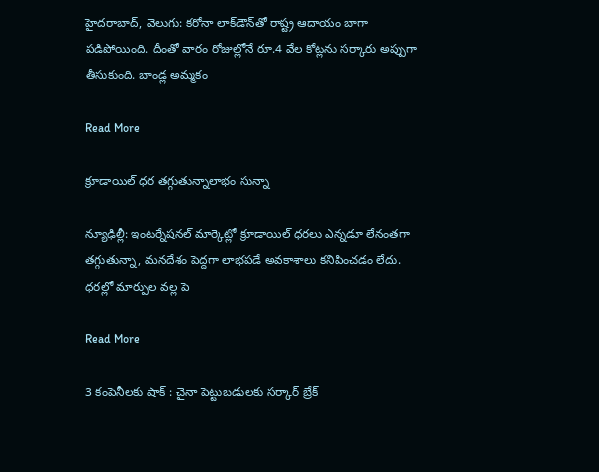హైదరాబాద్, వెలుగు: కరోనా లాక్‌‌డౌన్‌‌తో రాష్ట్ర ఆదాయం బాగా పడిపోయింది. దీంతో వారం రోజుల్లోనే రూ.4 వేల కోట్లను సర్కారు అప్పుగా తీసుకుంది. బాండ్ల అమ్మకం

Read More

క్రూడాయిల్ ధర తగ్గుతున్నాలాభం సున్నా

న్యూఢిల్లీ: ఇంటర్నేషనల్‌ మార్కెట్లో క్రూడాయిల్‌ ధరలు ఎన్నడూ లేనంతగా తగ్గుతున్నా, మనదేశం పెద్దగా లాభపడే అవకాశాలు కనిపించడం లేదు. ధరల్లో మార్పుల వల్ల పె

Read More

3 కంపెనీలకు షాక్ : చైనా పెట్టుబడులకు సర్కార్ బ్రేక్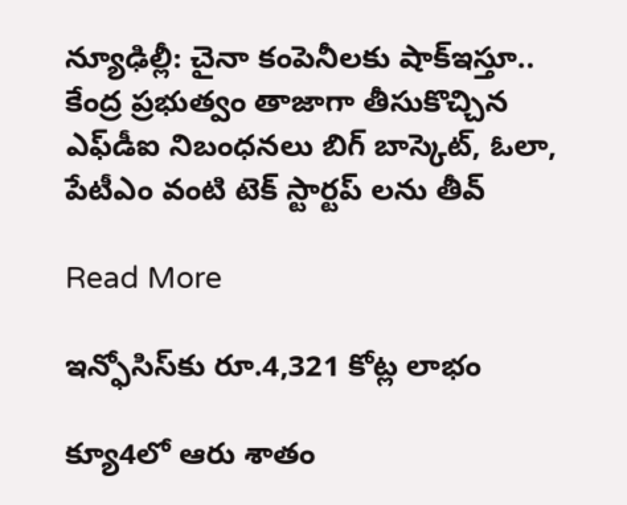న్యూఢిల్లీ: చైనా కంపెనీలకు షాక్‌‌ఇస్తూ.. కేంద్ర ప్రభుత్వం తాజాగా తీసుకొచ్చిన ఎఫ్‌డీఐ నిబంధనలు బిగ్ బాస్కెట్, ఓలా, పేటీఎం వంటి టెక్ స్టార్ట‌ప్ లను తీవ్

Read More

ఇన్ఫోసిస్‌‌కు రూ.4,321 కోట్ల లాభం

క్యూ4లో ఆరు శాతం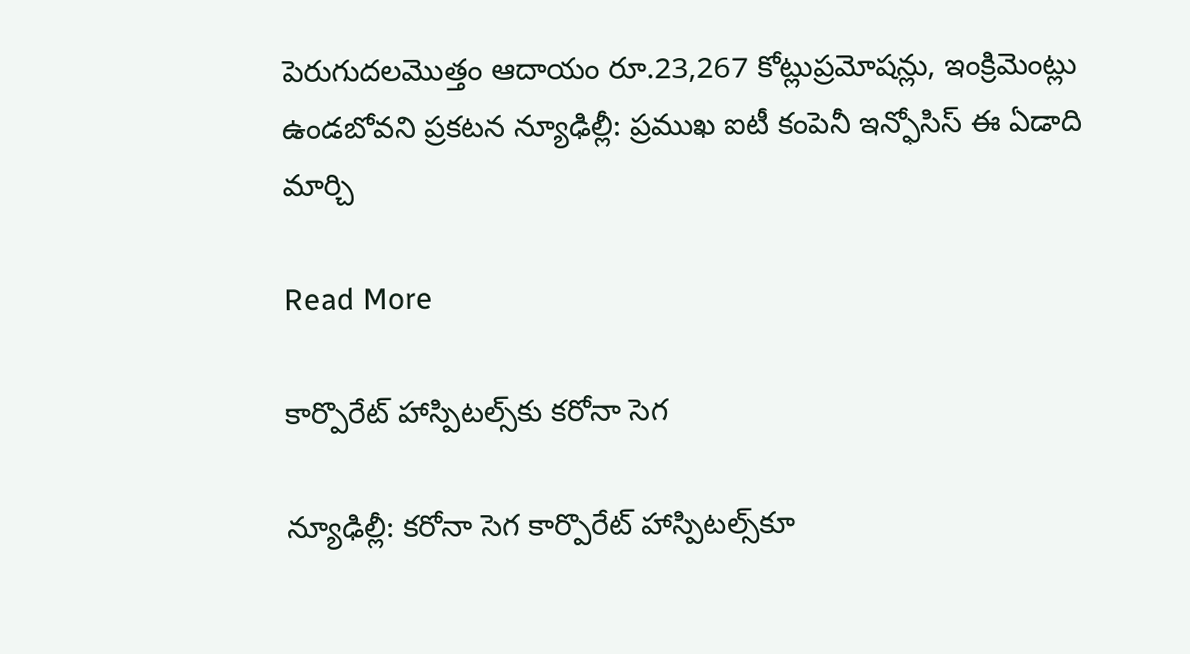పెరుగుదలమొత్తం ఆదాయం రూ.23,267 కోట్లుప్రమోషన్లు, ఇంక్రిమెంట్లు ఉండబోవని ప్రకటన న్యూఢిల్లీ: ప్రముఖ ఐటీ కంపెనీ ఇన్ఫోసిస్ ఈ ఏడాది మార్చి

Read More

కార్పొరేట్ హాస్పిటల్స్‌కు కరోనా సెగ

న్యూఢిల్లీ: కరోనా సెగ కార్పొరేట్ ‌‌హాస్పిటల్స్‌‌కూ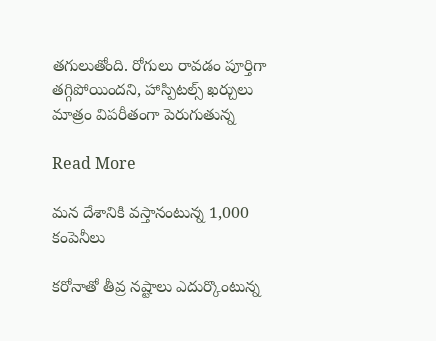తగులుతోంది. రోగులు రావడం పూర్తిగా తగ్గిపోయిందని, హాస్పిటల్స్‌ ఖర్చులు మాత్రం విపరీతంగా పెరుగుతున్న

Read More

మన దేశానికి వస్తానంటున్న 1,000 కంపెనీలు

కరోనాతో తీవ్ర నష్టాలు ఎదుర్కొంటున్న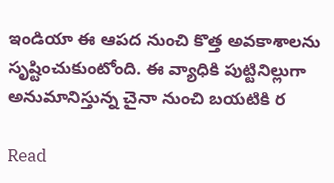ఇండియా ఈ ఆపద నుంచి కొత్త అవకాశాలను సృష్టించుకుంటోంది. ఈ వ్యాధికి పుట్టినిల్లుగా అనుమానిస్తున్న చైనా నుంచి బయటికి ర

Read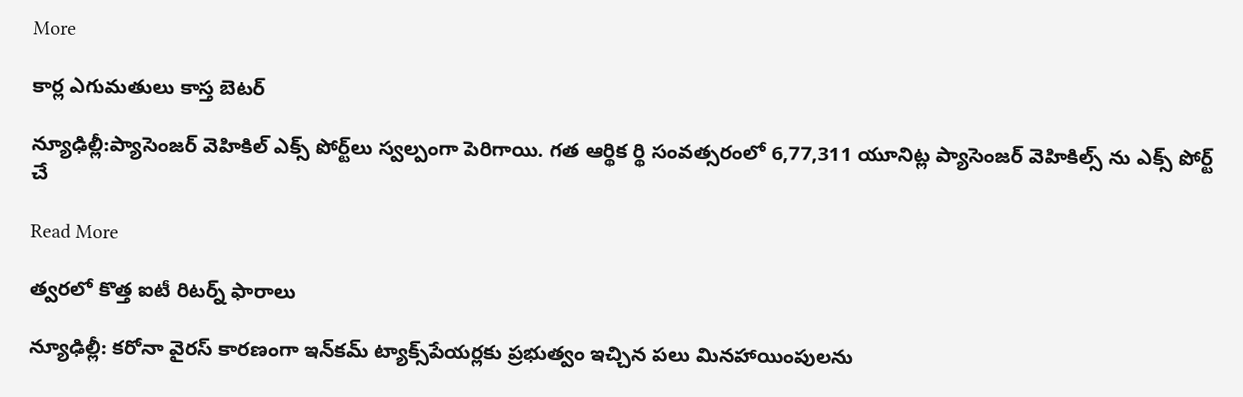More

కార్ల ఎగుమతులు కాస్త బెటర్

న్యూఢిల్లీ:ప్యాసెంజర్ వెహికిల్ ఎక్స్ పోర్ట్‌లు స్వల్పంగా పెరిగాయి. గత ఆర్థిక ర్థి సంవత్సరంలో 6,77,311 యూనిట్ల ప్యాసెంజర్ వెహికిల్స్ ను ఎక్స్ పోర్ట్ చే

Read More

త్వరలో కొత్త ఐటీ రిటర్న్ ఫారాలు

న్యూఢిల్లీ: కరోనా వైరస్‌ కారణంగా ఇన్‌కమ్‌ ట్యాక్స్‌పేయర్లకు ప్రభుత్వం ఇచ్చిన పలు మినహాయింపులను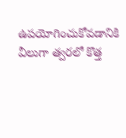ఉపయోగించుకోవడానికి వీలుగా త్వరలో కొత్త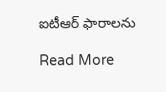ఐటీఆర్‌ ఫారాలను

Read More